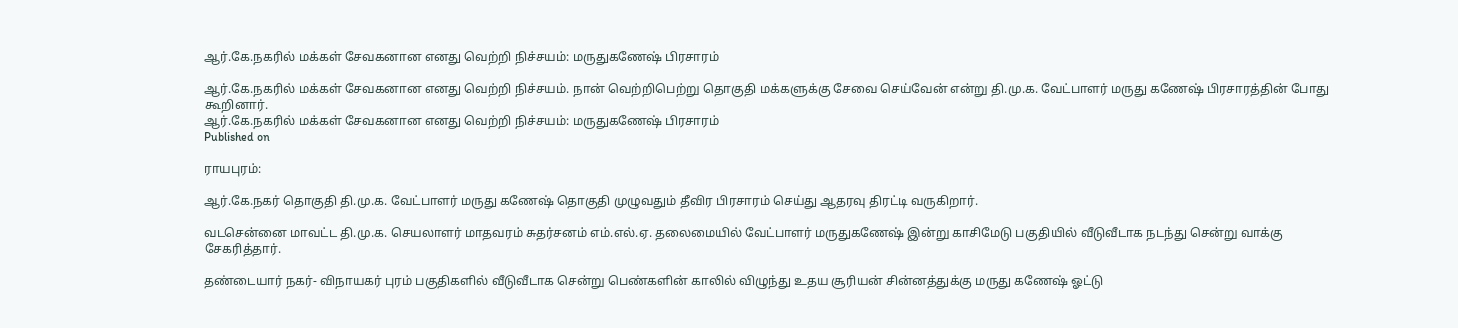ஆர்.கே.நகரில் மக்கள் சேவகனான எனது வெற்றி நிச்சயம்: மருதுகணேஷ் பிரசாரம்

ஆர்.கே.நகரில் மக்கள் சேவகனான எனது வெற்றி நிச்சயம். நான் வெற்றிபெற்று தொகுதி மக்களுக்கு சேவை செய்வேன் என்று தி.மு.க. வேட்பாளர் மருது கணேஷ் பிரசாரத்தின் போது கூறினார்.
ஆர்.கே.நகரில் மக்கள் சேவகனான எனது வெற்றி நிச்சயம்: மருதுகணேஷ் பிரசாரம்
Published on

ராயபுரம்:

ஆர்.கே.நகர் தொகுதி தி.மு.க. வேட்பாளர் மருது கணேஷ் தொகுதி முழுவதும் தீவிர பிரசாரம் செய்து ஆதரவு திரட்டி வருகிறார்.

வடசென்னை மாவட்ட தி.மு.க. செயலாளர் மாதவரம் சுதர்சனம் எம்.எல்.ஏ. தலைமையில் வேட்பாளர் மருதுகணேஷ் இன்று காசிமேடு பகுதியில் வீடுவீடாக நடந்து சென்று வாக்கு சேகரித்தார்.

தண்டையார் நகர்- விநாயகர் புரம் பகுதிகளில் வீடுவீடாக சென்று பெண்களின் காலில் விழுந்து உதய சூரியன் சின்னத்துக்கு மருது கணேஷ் ஓட்டு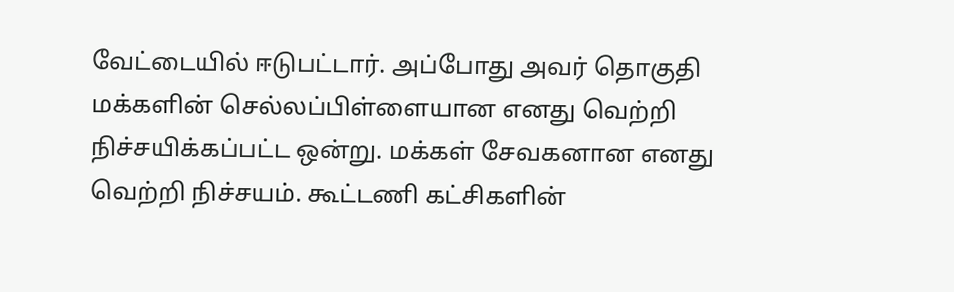வேட்டையில் ஈடுபட்டார். அப்போது அவர் தொகுதி மக்களின் செல்லப்பிள்ளையான எனது வெற்றி நிச்சயிக்கப்பட்ட ஒன்று. மக்கள் சேவகனான எனது வெற்றி நிச்சயம். கூட்டணி கட்சிகளின்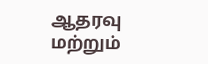ஆதரவு மற்றும்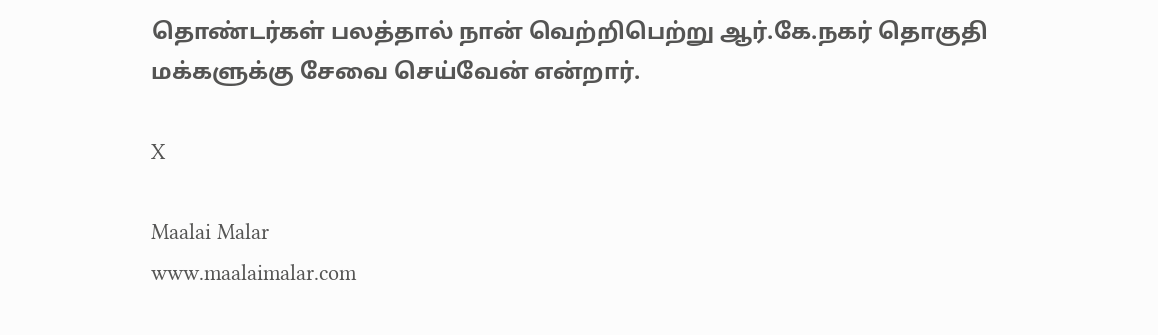தொண்டர்கள் பலத்தால் நான் வெற்றிபெற்று ஆர்.கே.நகர் தொகுதி மக்களுக்கு சேவை செய்வேன் என்றார்.

X

Maalai Malar
www.maalaimalar.com